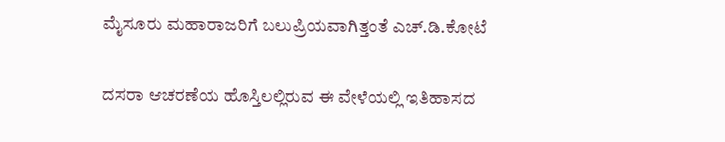ಮೈಸೂರು ಮಹಾರಾಜರಿಗೆ ಬಲುಪ್ರಿಯವಾಗಿತ್ತಂತೆ ಎಚ್.ಡಿ.ಕೋಟೆ

ದಸರಾ ಆಚರಣೆಯ ಹೊಸ್ತಿಲಲ್ಲಿರುವ ಈ ವೇಳೆಯಲ್ಲಿ ಇತಿಹಾಸದ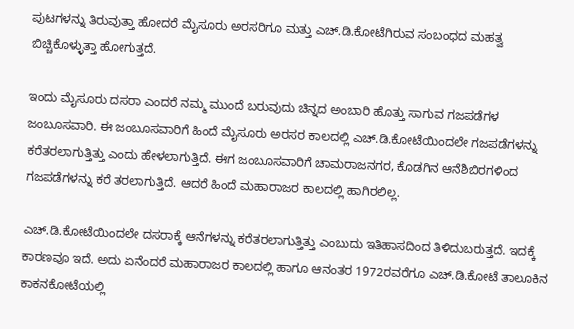ಪುಟಗಳನ್ನು ತಿರುವುತ್ತಾ ಹೋದರೆ ಮೈಸೂರು ಅರಸರಿಗೂ ಮತ್ತು ಎಚ್.ಡಿ.ಕೋಟೆಗಿರುವ ಸಂಬಂಧದ ಮಹತ್ವ ಬಿಚ್ಚಿಕೊಳ್ಳುತ್ತಾ ಹೋಗುತ್ತದೆ.

ಇಂದು ಮೈಸೂರು ದಸರಾ ಎಂದರೆ ನಮ್ಮ ಮುಂದೆ ಬರುವುದು ಚಿನ್ನದ ಅಂಬಾರಿ ಹೊತ್ತು ಸಾಗುವ ಗಜಪಡೆಗಳ ಜಂಬೂಸವಾರಿ. ಈ ಜಂಬೂಸವಾರಿಗೆ ಹಿಂದೆ ಮೈಸೂರು ಅರಸರ ಕಾಲದಲ್ಲಿ ಎಚ್.ಡಿ.ಕೋಟೆಯಿಂದಲೇ ಗಜಪಡೆಗಳನ್ನು ಕರೆತರಲಾಗುತ್ತಿತ್ತು ಎಂದು ಹೇಳಲಾಗುತ್ತಿದೆ. ಈಗ ಜಂಬೂಸವಾರಿಗೆ ಚಾಮರಾಜನಗರ, ಕೊಡಗಿನ ಆನೆಶಿಬಿರಗಳಿಂದ ಗಜಪಡೆಗಳನ್ನು ಕರೆ ತರಲಾಗುತ್ತಿದೆ. ಆದರೆ ಹಿಂದೆ ಮಹಾರಾಜರ ಕಾಲದಲ್ಲಿ ಹಾಗಿರಲಿಲ್ಲ.

ಎಚ್.ಡಿ.ಕೋಟೆಯಿಂದಲೇ ದಸರಾಕ್ಕೆ ಆನೆಗಳನ್ನು ಕರೆತರಲಾಗುತ್ತಿತ್ತು ಎಂಬುದು ಇತಿಹಾಸದಿಂದ ತಿಳಿದುಬರುತ್ತದೆ. ಇದಕ್ಕೆ ಕಾರಣವೂ ಇದೆ. ಅದು ಏನೆಂದರೆ ಮಹಾರಾಜರ ಕಾಲದಲ್ಲಿ ಹಾಗೂ ಆನಂತರ 1972ರವರೆಗೂ ಎಚ್.ಡಿ.ಕೋಟೆ ತಾಲೂಕಿನ ಕಾಕನಕೋಟೆಯಲ್ಲಿ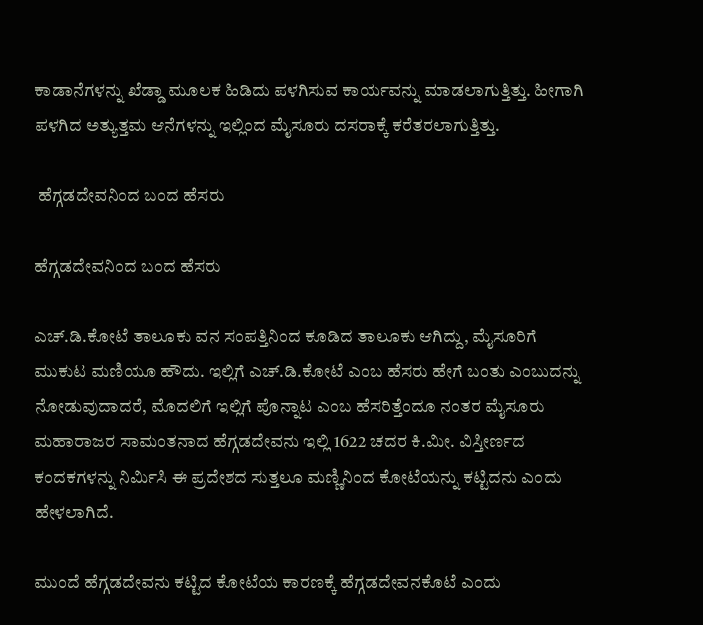ಕಾಡಾನೆಗಳನ್ನು ಖೆಡ್ಡಾ ಮೂಲಕ ಹಿಡಿದು ಪಳಗಿಸುವ ಕಾರ್ಯವನ್ನು ಮಾಡಲಾಗುತ್ತಿತ್ತು. ಹೀಗಾಗಿ ಪಳಗಿದ ಅತ್ಯುತ್ತಮ ಆನೆಗಳನ್ನು ಇಲ್ಲಿಂದ ಮೈಸೂರು ದಸರಾಕ್ಕೆ ಕರೆತರಲಾಗುತ್ತಿತ್ತು.

 ಹೆಗ್ಗಡದೇವನಿಂದ ಬಂದ ಹೆಸರು

ಹೆಗ್ಗಡದೇವನಿಂದ ಬಂದ ಹೆಸರು

ಎಚ್.ಡಿ.ಕೋಟೆ ತಾಲೂಕು ವನ ಸಂಪತ್ತಿನಿಂದ ಕೂಡಿದ ತಾಲೂಕು ಆಗಿದ್ದು, ಮೈಸೂರಿಗೆ ಮುಕುಟ ಮಣಿಯೂ ಹೌದು. ಇಲ್ಲಿಗೆ ಎಚ್.ಡಿ.ಕೋಟೆ ಎಂಬ ಹೆಸರು ಹೇಗೆ ಬಂತು ಎಂಬುದನ್ನು ನೋಡುವುದಾದರೆ, ಮೊದಲಿಗೆ ಇಲ್ಲಿಗೆ ಪೊನ್ನಾಟ ಎಂಬ ಹೆಸರಿತ್ತೆಂದೂ ನಂತರ ಮೈಸೂರು ಮಹಾರಾಜರ ಸಾಮಂತನಾದ ಹೆಗ್ಗಡದೇವನು ಇಲ್ಲಿ 1622 ಚದರ ಕಿ.ಮೀ. ವಿಸ್ತೀರ್ಣದ ಕಂದಕಗಳನ್ನು ನಿರ್ಮಿಸಿ ಈ ಪ್ರದೇಶದ ಸುತ್ತಲೂ ಮಣ್ಣಿನಿಂದ ಕೋಟೆಯನ್ನು ಕಟ್ಟಿದನು ಎಂದು ಹೇಳಲಾಗಿದೆ.

ಮುಂದೆ ಹೆಗ್ಗಡದೇವನು ಕಟ್ಟಿದ ಕೋಟೆಯ ಕಾರಣಕ್ಕೆ ಹೆಗ್ಗಡದೇವನಕೊಟೆ ಎಂದು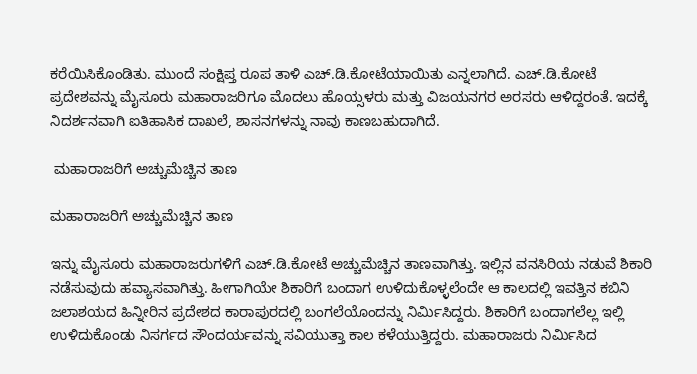ಕರೆಯಿಸಿಕೊಂಡಿತು. ಮುಂದೆ ಸಂಕ್ಷಿಪ್ತ ರೂಪ ತಾಳಿ ಎಚ್.ಡಿ.ಕೋಟೆಯಾಯಿತು ಎನ್ನಲಾಗಿದೆ. ಎಚ್.ಡಿ.ಕೋಟೆ ಪ್ರದೇಶವನ್ನು ಮೈಸೂರು ಮಹಾರಾಜರಿಗೂ ಮೊದಲು ಹೊಯ್ಸಳರು ಮತ್ತು ವಿಜಯನಗರ ಅರಸರು ಆಳಿದ್ದರಂತೆ. ಇದಕ್ಕೆ ನಿದರ್ಶನವಾಗಿ ಐತಿಹಾಸಿಕ ದಾಖಲೆ, ಶಾಸನಗಳನ್ನು ನಾವು ಕಾಣಬಹುದಾಗಿದೆ.

 ಮಹಾರಾಜರಿಗೆ ಅಚ್ಚುಮೆಚ್ಚಿನ ತಾಣ

ಮಹಾರಾಜರಿಗೆ ಅಚ್ಚುಮೆಚ್ಚಿನ ತಾಣ

ಇನ್ನು ಮೈಸೂರು ಮಹಾರಾಜರುಗಳಿಗೆ ಎಚ್.ಡಿ.ಕೋಟೆ ಅಚ್ಚುಮೆಚ್ಚಿನ ತಾಣವಾಗಿತ್ತು. ಇಲ್ಲಿನ ವನಸಿರಿಯ ನಡುವೆ ಶಿಕಾರಿ ನಡೆಸುವುದು ಹವ್ಯಾಸವಾಗಿತ್ತು. ಹೀಗಾಗಿಯೇ ಶಿಕಾರಿಗೆ ಬಂದಾಗ ಉಳಿದುಕೊಳ್ಳಲೆಂದೇ ಆ ಕಾಲದಲ್ಲಿ ಇವತ್ತಿನ ಕಬಿನಿ ಜಲಾಶಯದ ಹಿನ್ನೀರಿನ ಪ್ರದೇಶದ ಕಾರಾಪುರದಲ್ಲಿ ಬಂಗಲೆಯೊಂದನ್ನು ನಿರ್ಮಿಸಿದ್ದರು. ಶಿಕಾರಿಗೆ ಬಂದಾಗಲೆಲ್ಲ ಇಲ್ಲಿ ಉಳಿದುಕೊಂಡು ನಿಸರ್ಗದ ಸೌಂದರ್ಯವನ್ನು ಸವಿಯುತ್ತಾ ಕಾಲ ಕಳೆಯುತ್ತಿದ್ದರು. ಮಹಾರಾಜರು ನಿರ್ಮಿಸಿದ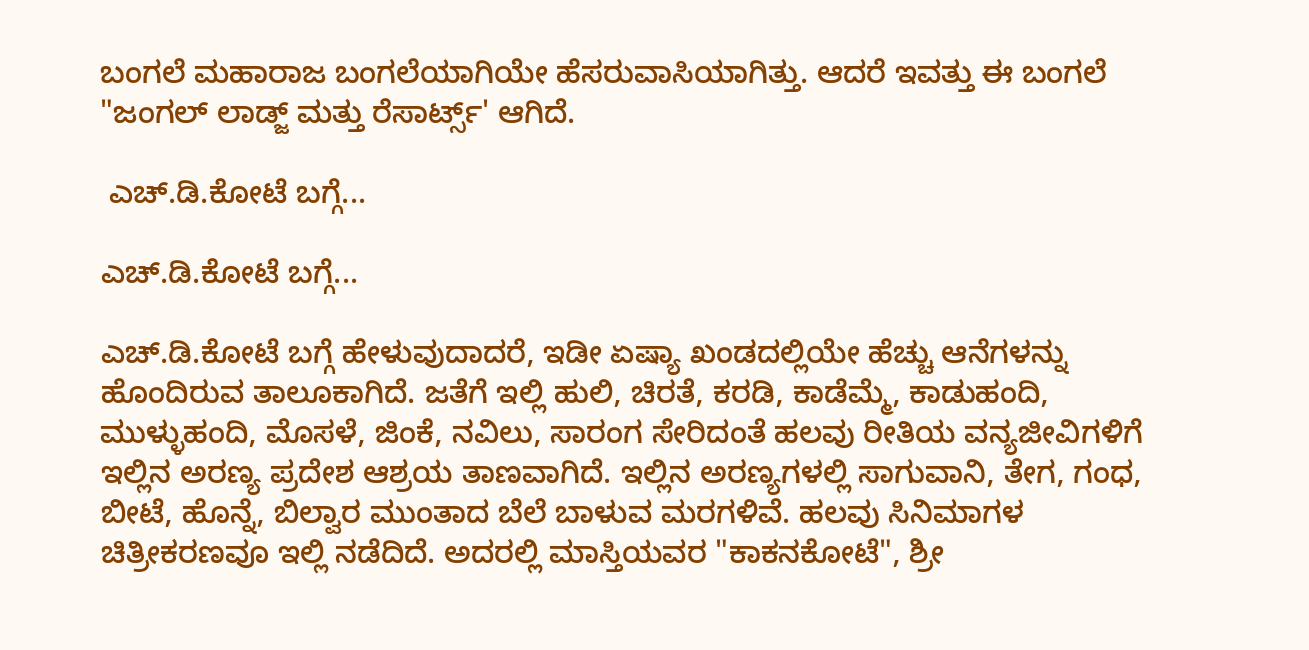ಬಂಗಲೆ ಮಹಾರಾಜ ಬಂಗಲೆಯಾಗಿಯೇ ಹೆಸರುವಾಸಿಯಾಗಿತ್ತು. ಆದರೆ ಇವತ್ತು ಈ ಬಂಗಲೆ "ಜಂಗಲ್ ಲಾಡ್ಜ್ ಮತ್ತು ರೆಸಾರ್ಟ್ಸ್' ಆಗಿದೆ.

 ಎಚ್.ಡಿ.ಕೋಟೆ ಬಗ್ಗೆ...

ಎಚ್.ಡಿ.ಕೋಟೆ ಬಗ್ಗೆ...

ಎಚ್.ಡಿ.ಕೋಟೆ ಬಗ್ಗೆ ಹೇಳುವುದಾದರೆ, ಇಡೀ ಏಷ್ಯಾ ಖಂಡದಲ್ಲಿಯೇ ಹೆಚ್ಚು ಆನೆಗಳನ್ನು ಹೊಂದಿರುವ ತಾಲೂಕಾಗಿದೆ. ಜತೆಗೆ ಇಲ್ಲಿ ಹುಲಿ, ಚಿರತೆ, ಕರಡಿ, ಕಾಡೆಮ್ಮೆ, ಕಾಡುಹಂದಿ, ಮುಳ್ಳುಹಂದಿ, ಮೊಸಳೆ, ಜಿಂಕೆ, ನವಿಲು, ಸಾರಂಗ ಸೇರಿದಂತೆ ಹಲವು ರೀತಿಯ ವನ್ಯಜೀವಿಗಳಿಗೆ ಇಲ್ಲಿನ ಅರಣ್ಯ ಪ್ರದೇಶ ಆಶ್ರಯ ತಾಣವಾಗಿದೆ. ಇಲ್ಲಿನ ಅರಣ್ಯಗಳಲ್ಲಿ ಸಾಗುವಾನಿ, ತೇಗ, ಗಂಧ, ಬೀಟೆ, ಹೊನ್ನೆ, ಬಿಲ್ವಾರ ಮುಂತಾದ ಬೆಲೆ ಬಾಳುವ ಮರಗಳಿವೆ. ಹಲವು ಸಿನಿಮಾಗಳ ಚಿತ್ರೀಕರಣವೂ ಇಲ್ಲಿ ನಡೆದಿದೆ. ಅದರಲ್ಲಿ ಮಾಸ್ತಿಯವರ "ಕಾಕನಕೋಟೆ", ಶ್ರೀ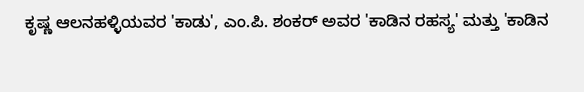ಕೃಷ್ಣ ಆಲನಹಳ್ಳಿಯವರ 'ಕಾಡು', ಎಂ.ಪಿ. ಶಂಕರ್ ಅವರ 'ಕಾಡಿನ ರಹಸ್ಯ' ಮತ್ತು 'ಕಾಡಿನ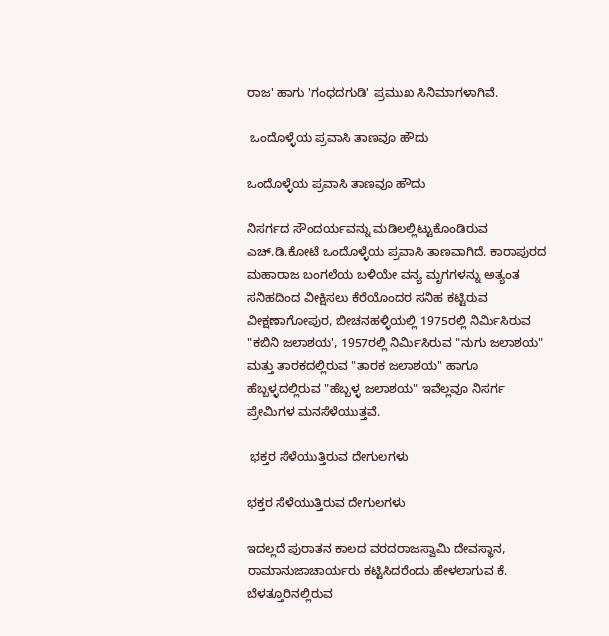ರಾಜ' ಹಾಗು 'ಗಂಧದಗುಡಿ' ಪ್ರಮುಖ ಸಿನಿಮಾಗಳಾಗಿವೆ.

 ಒಂದೊಳ್ಳೆಯ ಪ್ರವಾಸಿ ತಾಣವೂ ಹೌದು

ಒಂದೊಳ್ಳೆಯ ಪ್ರವಾಸಿ ತಾಣವೂ ಹೌದು

ನಿಸರ್ಗದ ಸೌಂದರ್ಯವನ್ನು ಮಡಿಲಲ್ಲಿಟ್ಟುಕೊಂಡಿರುವ ಎಚ್.ಡಿ.ಕೋಟೆ ಒಂದೊಳ್ಳೆಯ ಪ್ರವಾಸಿ ತಾಣವಾಗಿದೆ. ಕಾರಾಪುರದ ಮಹಾರಾಜ ಬಂಗಲೆಯ ಬಳಿಯೇ ವನ್ಯ ಮೃಗಗಳನ್ನು ಅತ್ಯಂತ ಸನಿಹದಿಂದ ವೀಕ್ಷಿಸಲು ಕೆರೆಯೊಂದರ ಸನಿಹ ಕಟ್ಟಿರುವ ವೀಕ್ಷಣಾಗೋಪುರ, ಬೀಚನಹಳ್ಳಿಯಲ್ಲಿ 1975ರಲ್ಲಿ ನಿರ್ಮಿಸಿರುವ "ಕಬಿನಿ ಜಲಾಶಯ', 1957ರಲ್ಲಿ ನಿರ್ಮಿಸಿರುವ "ನುಗು ಜಲಾಶಯ" ಮತ್ತು ತಾರಕದಲ್ಲಿರುವ "ತಾರಕ ಜಲಾಶಯ" ಹಾಗೂ ಹೆಬ್ಬಳ್ಳದಲ್ಲಿರುವ "ಹೆಬ್ಬಳ್ಳ ಜಲಾಶಯ" ಇವೆಲ್ಲವೂ ನಿಸರ್ಗ ಪ್ರೇಮಿಗಳ ಮನಸೆಳೆಯುತ್ತವೆ.

 ಭಕ್ತರ ಸೆಳೆಯುತ್ತಿರುವ ದೇಗುಲಗಳು

ಭಕ್ತರ ಸೆಳೆಯುತ್ತಿರುವ ದೇಗುಲಗಳು

ಇದಲ್ಲದೆ ಪುರಾತನ ಕಾಲದ ವರದರಾಜಸ್ವಾಮಿ ದೇವಸ್ಥಾನ, ರಾಮಾನುಜಾಚಾರ್ಯರು ಕಟ್ಟಿಸಿದರೆಂದು ಹೇಳಲಾಗುವ ಕೆ. ಬೆಳತ್ತೂರಿನಲ್ಲಿರುವ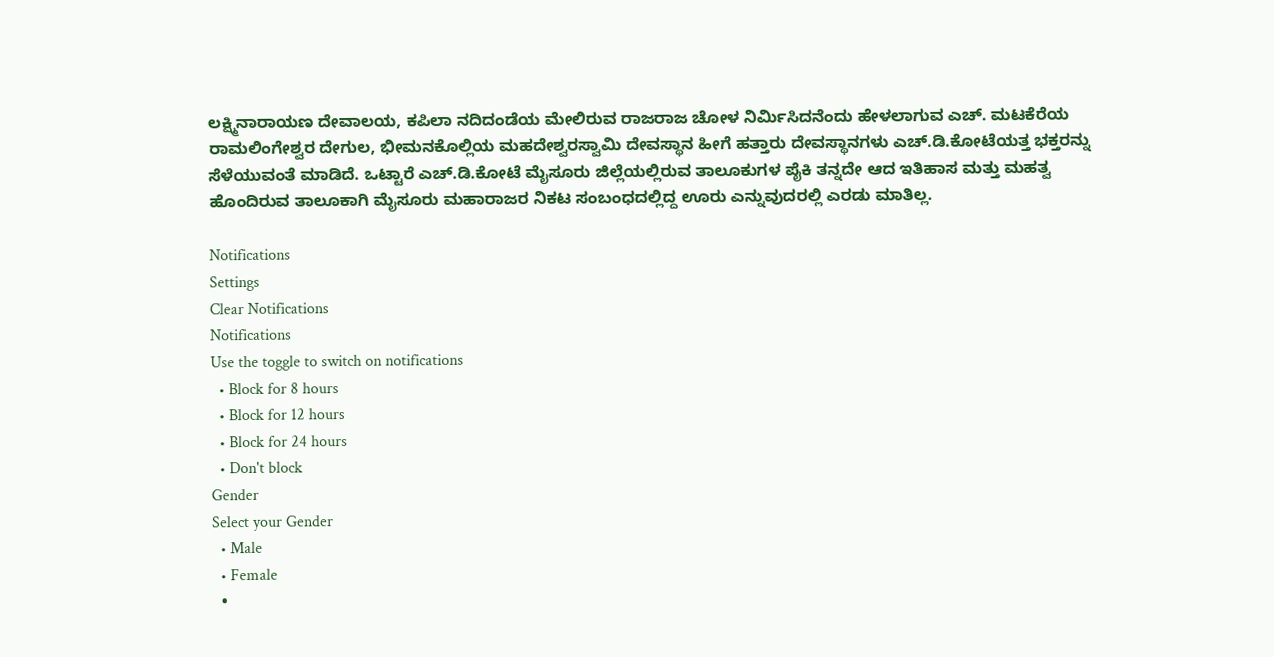ಲಕ್ಷ್ಮಿನಾರಾಯಣ ದೇವಾಲಯ, ಕಪಿಲಾ ನದಿದಂಡೆಯ ಮೇಲಿರುವ ರಾಜರಾಜ ಚೋಳ ನಿರ್ಮಿಸಿದನೆಂದು ಹೇಳಲಾಗುವ ಎಚ್. ಮಟಕೆರೆಯ ರಾಮಲಿಂಗೇಶ್ವರ ದೇಗುಲ, ಭೀಮನಕೊಲ್ಲಿಯ ಮಹದೇಶ್ವರಸ್ವಾಮಿ ದೇವಸ್ಥಾನ ಹೀಗೆ ಹತ್ತಾರು ದೇವಸ್ಥಾನಗಳು ಎಚ್.ಡಿ.ಕೋಟೆಯತ್ತ ಭಕ್ತರನ್ನು ಸೆಳೆಯುವಂತೆ ಮಾಡಿದೆ. ಒಟ್ಟಾರೆ ಎಚ್.ಡಿ.ಕೋಟೆ ಮೈಸೂರು ಜಿಲ್ಲೆಯಲ್ಲಿರುವ ತಾಲೂಕುಗಳ ಪೈಕಿ ತನ್ನದೇ ಆದ ಇತಿಹಾಸ ಮತ್ತು ಮಹತ್ವ ಹೊಂದಿರುವ ತಾಲೂಕಾಗಿ ಮೈಸೂರು ಮಹಾರಾಜರ ನಿಕಟ ಸಂಬಂಧದಲ್ಲಿದ್ದ ಊರು ಎನ್ನುವುದರಲ್ಲಿ ಎರಡು ಮಾತಿಲ್ಲ.

Notifications
Settings
Clear Notifications
Notifications
Use the toggle to switch on notifications
  • Block for 8 hours
  • Block for 12 hours
  • Block for 24 hours
  • Don't block
Gender
Select your Gender
  • Male
  • Female
  •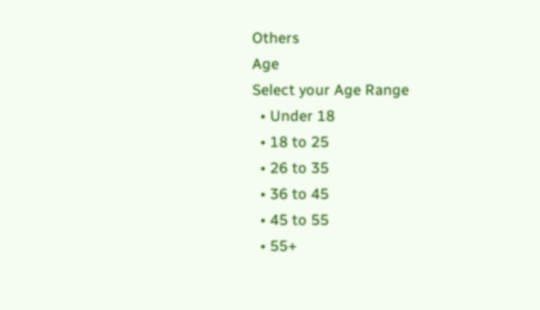Others
Age
Select your Age Range
  • Under 18
  • 18 to 25
  • 26 to 35
  • 36 to 45
  • 45 to 55
  • 55+